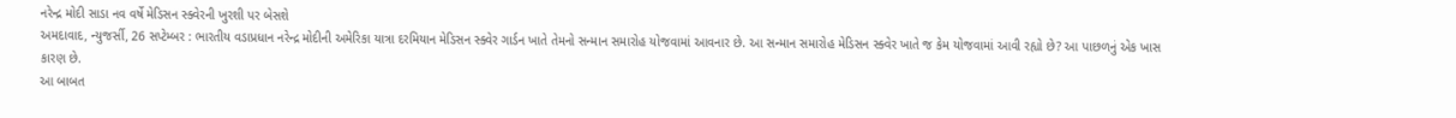નરેન્દ્ર મોદી સાડા નવ વર્ષે મેડિસન સ્ક્વેરની ખુરશી પર બેસશે
અમદાવાદ, ન્યુજર્સી, 26 સપ્ટેમ્બર : ભારતીય વડાપ્રધાન નરેન્દ્ર મોદીની અમેરિકા યાત્રા દરમિયાન મેડિસન સ્ક્વેર ગાર્ડન ખાતે તેમનો સન્માન સમારોહ યોજવામાં આવનાર છે. આ સન્માન સમારોહ મેડિસન સ્ક્વેર ખાતે જ કેમ યોજવામાં આવી રહ્યો છે? આ પાછળનું એક ખાસ કારણ છે.
આ બાબત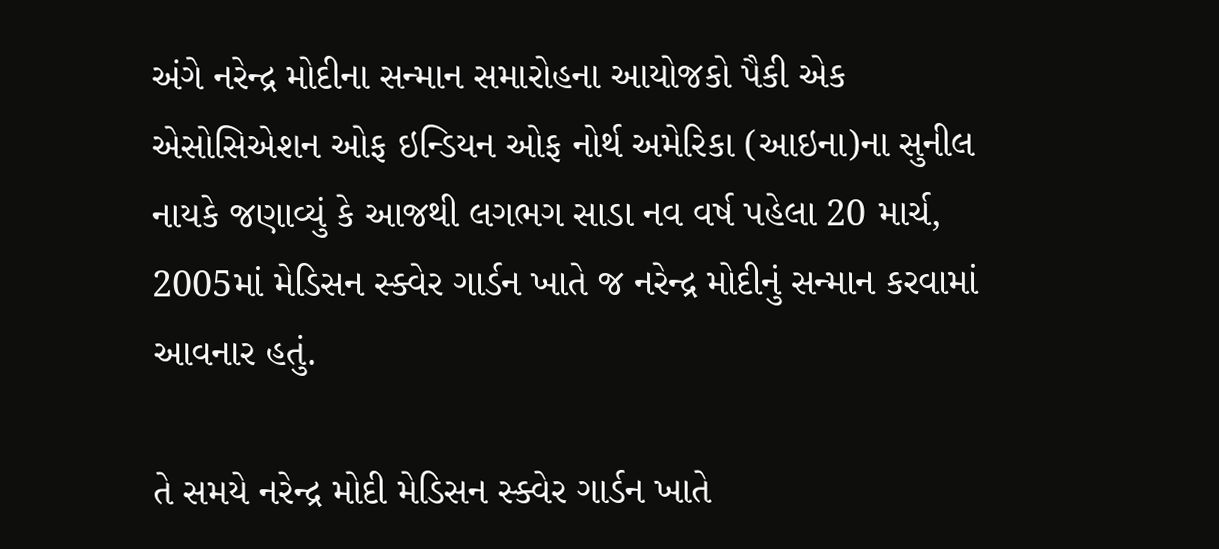અંગે નરેન્દ્ર મોદીના સન્માન સમારોહના આયોજકો પૈકી એક એસોસિએશન ઓફ ઇન્ડિયન ઓફ નોર્થ અમેરિકા (આઇના)ના સુનીલ નાયકે જણાવ્યું કે આજથી લગભગ સાડા નવ વર્ષ પહેલા 20 માર્ચ, 2005માં મેડિસન સ્ક્વેર ગાર્ડન ખાતે જ નરેન્દ્ર મોદીનું સન્માન કરવામાં આવનાર હતું.

તે સમયે નરેન્દ્ર મોદી મેડિસન સ્ક્વેર ગાર્ડન ખાતે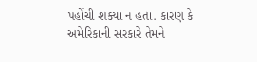પહોંચી શક્યા ન હતા. કારણ કે અમેરિકાની સરકારે તેમને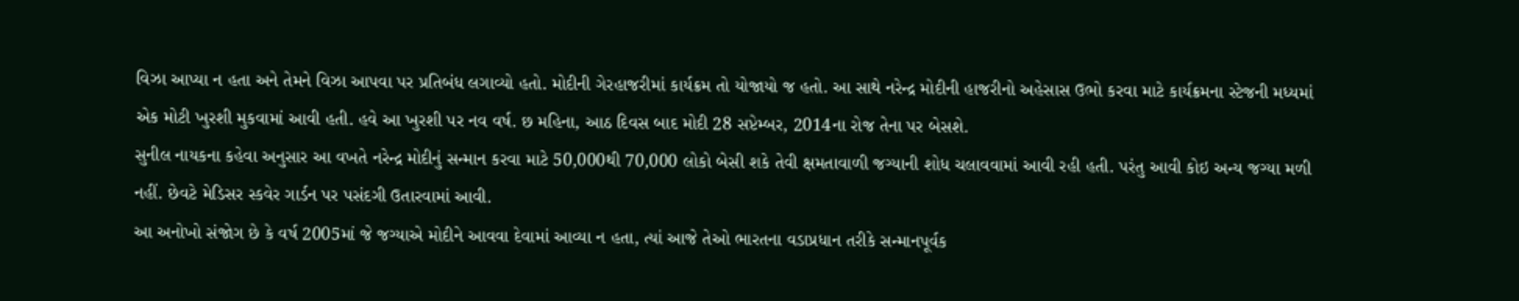વિઝા આપ્યા ન હતા અને તેમને વિઝા આપવા પર પ્રતિબંધ લગાવ્યો હતો. મોદીની ગેરહાજરીમાં કાર્યક્રમ તો યોજાયો જ હતો. આ સાથે નરેન્દ્ર મોદીની હાજરીનો અહેસાસ ઉભો કરવા માટે કાર્યક્રમના સ્ટેજની મધ્યમાં એક મોટી ખુરશી મુકવામાં આવી હતી. હવે આ ખુરશી પર નવ વર્ષ. છ મહિના, આઠ દિવસ બાદ મોદી 28 સપ્ટેમ્બર, 2014ના રોજ તેના પર બેસશે.
સુનીલ નાયકના કહેવા અનુસાર આ વખતે નરેન્દ્ર મોદીનું સન્માન કરવા માટે 50,000થી 70,000 લોકો બેસી શકે તેવી ક્ષમતાવાળી જગ્યાની શોધ ચલાવવામાં આવી રહી હતી. પરંતુ આવી કોઇ અન્ય જગ્યા મળી નહીં. છેવટે મેડિસર સ્કવેર ગાર્ડન પર પસંદગી ઉતારવામાં આવી.
આ અનોખો સંજોગ છે કે વર્ષ 2005માં જે જગ્યાએ મોદીને આવવા દેવામાં આવ્યા ન હતા, ત્યાં આજે તેઓ ભારતના વડાપ્રધાન તરીકે સન્માનપૂર્વક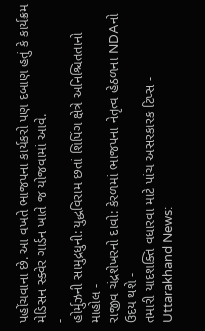પહોંચવાના છે. આ વખતે ભાજપના કાર્યકરો પણ દબાણ હતું કે કાર્યક્રમ મેડિસન સ્ક્વેર ગાર્ડન ખાતે જ યોજવામાં આવે.
-
હોર્મુઝની સામુદ્રધુની: યુદ્ધવિરામ છતાં શિપિંગ ક્ષેત્રે અનિશ્ચિતતાનો માહોલ -
રાજીવ ચંદ્રશેખરનો દાવો: કેરળમાં ભાજપના નેતૃત્વ હેઠળના NDAનો ઉદય થશે -
તમારી યાદશક્તિ વધારવા માટે પાંચ અસરકારક ટિપ્સ -
Uttarakhand News: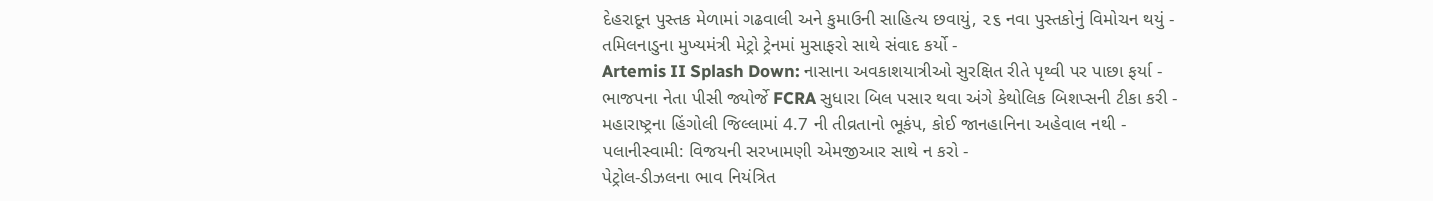દેહરાદૂન પુસ્તક મેળામાં ગઢવાલી અને કુમાઉની સાહિત્ય છવાયું, ૨૬ નવા પુસ્તકોનું વિમોચન થયું -
તમિલનાડુના મુખ્યમંત્રી મેટ્રો ટ્રેનમાં મુસાફરો સાથે સંવાદ કર્યો -
Artemis II Splash Down: નાસાના અવકાશયાત્રીઓ સુરક્ષિત રીતે પૃથ્વી પર પાછા ફર્યા -
ભાજપના નેતા પીસી જ્યોર્જે FCRA સુધારા બિલ પસાર થવા અંગે કેથોલિક બિશપ્સની ટીકા કરી -
મહારાષ્ટ્રના હિંગોલી જિલ્લામાં 4.7 ની તીવ્રતાનો ભૂકંપ, કોઈ જાનહાનિના અહેવાલ નથી -
પલાનીસ્વામી: વિજયની સરખામણી એમજીઆર સાથે ન કરો -
પેટ્રોલ-ડીઝલના ભાવ નિયંત્રિત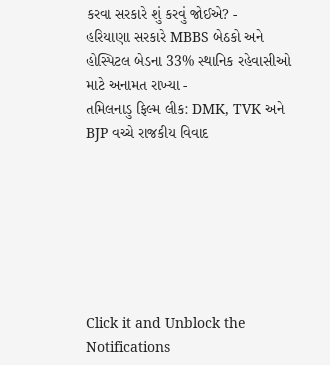કરવા સરકારે શું કરવું જોઈએ? -
હરિયાણા સરકારે MBBS બેઠકો અને હોસ્પિટલ બેડના 33% સ્થાનિક રહેવાસીઓ માટે અનામત રાખ્યા -
તમિલનાડુ ફિલ્મ લીક: DMK, TVK અને BJP વચ્ચે રાજકીય વિવાદ







Click it and Unblock the Notifications